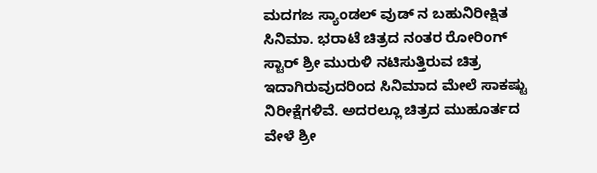ಮದಗಜ ಸ್ಯಾಂಡಲ್ ವುಡ್ ನ ಬಹುನಿರೀಕ್ಷಿತ ಸಿನಿಮಾ. ಭರಾಟೆ ಚಿತ್ರದ ನಂತರ ರೋರಿಂಗ್ ಸ್ಟಾರ್ ಶ್ರೀ ಮುರುಳಿ ನಟಿಸುತ್ತಿರುವ ಚಿತ್ರ ಇದಾಗಿರುವುದರಿಂದ ಸಿನಿಮಾದ ಮೇಲೆ ಸಾಕಷ್ಟು ನಿರೀಕ್ಷೆಗಳಿವೆ. ಅದರಲ್ಲೂ ಚಿತ್ರದ ಮುಹೂರ್ತದ ವೇಳೆ ಶ್ರೀ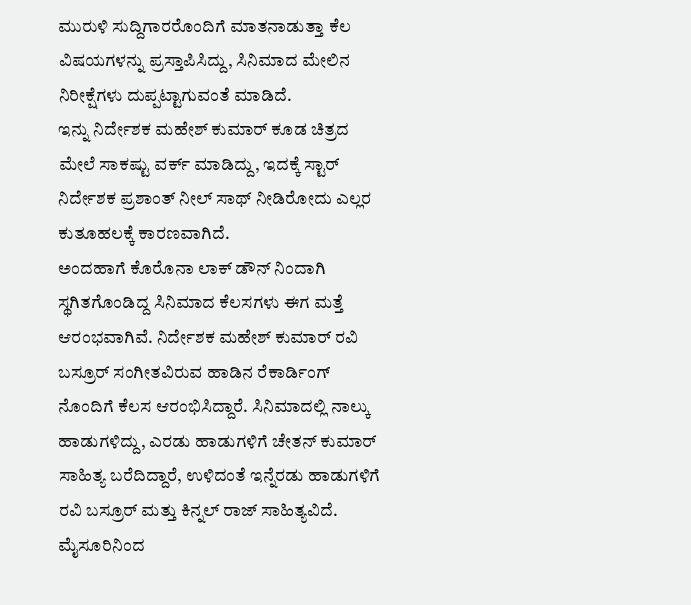ಮುರುಳಿ ಸುದ್ದಿಗಾರರೊಂದಿಗೆ ಮಾತನಾಡುತ್ತಾ ಕೆಲ ವಿಷಯಗಳನ್ನು ಪ್ರಸ್ತಾಪಿಸಿದ್ದು, ಸಿನಿಮಾದ ಮೇಲಿನ ನಿರೀಕ್ಷೆಗಳು ದುಪ್ಪಟ್ಟಾಗುವಂತೆ ಮಾಡಿದೆ.
ಇನ್ನು ನಿರ್ದೇಶಕ ಮಹೇಶ್ ಕುಮಾರ್ ಕೂಡ ಚಿತ್ರದ ಮೇಲೆ ಸಾಕಷ್ಟು ವರ್ಕ್ ಮಾಡಿದ್ದು, ಇದಕ್ಕೆ ಸ್ಟಾರ್ ನಿರ್ದೇಶಕ ಪ್ರಶಾಂತ್ ನೀಲ್ ಸಾಥ್ ನೀಡಿರೋದು ಎಲ್ಲರ ಕುತೂಹಲಕ್ಕೆ ಕಾರಣವಾಗಿದೆ.
ಅಂದಹಾಗೆ ಕೊರೊನಾ ಲಾಕ್ ಡೌನ್ ನಿಂದಾಗಿ ಸ್ಥಗಿತಗೊಂಡಿದ್ದ ಸಿನಿಮಾದ ಕೆಲಸಗಳು ಈಗ ಮತ್ತೆ ಆರಂಭವಾಗಿವೆ. ನಿರ್ದೇಶಕ ಮಹೇಶ್ ಕುಮಾರ್ ರವಿ ಬಸ್ರೂರ್ ಸಂಗೀತವಿರುವ ಹಾಡಿನ ರೆಕಾರ್ಡಿಂಗ್ ನೊಂದಿಗೆ ಕೆಲಸ ಆರಂಭಿಸಿದ್ದಾರೆ. ಸಿನಿಮಾದಲ್ಲಿ ನಾಲ್ಕು ಹಾಡುಗಳಿದ್ದು, ಎರಡು ಹಾಡುಗಳಿಗೆ ಚೇತನ್ ಕುಮಾರ್ ಸಾಹಿತ್ಯ ಬರೆದಿದ್ದಾರೆ, ಉಳಿದಂತೆ ಇನ್ನೆರಡು ಹಾಡುಗಳಿಗೆ ರವಿ ಬಸ್ರೂರ್ ಮತ್ತು ಕಿನ್ನಲ್ ರಾಜ್ ಸಾಹಿತ್ಯವಿದೆ.
ಮೈಸೂರಿನಿಂದ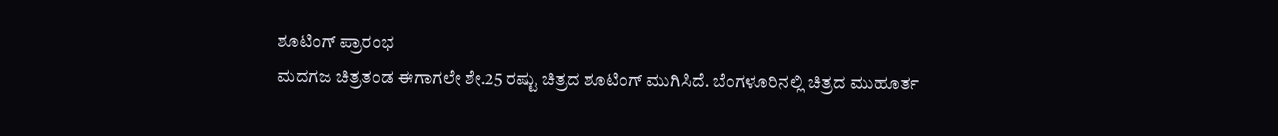ಶೂಟಿಂಗ್ ಪ್ರಾರಂಭ
ಮದಗಜ ಚಿತ್ರತಂಡ ಈಗಾಗಲೇ ಶೇ.25 ರಷ್ಟು ಚಿತ್ರದ ಶೂಟಿಂಗ್ ಮುಗಿಸಿದೆ. ಬೆಂಗಳೂರಿನಲ್ಲಿ ಚಿತ್ರದ ಮುಹೂರ್ತ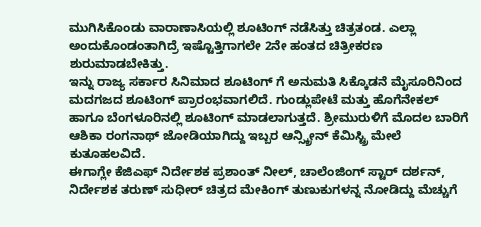ಮುಗಿಸಿಕೊಂಡು ವಾರಾಣಾಸಿಯಲ್ಲಿ ಶೂಟಿಂಗ್ ನಡೆಸಿತ್ತು ಚಿತ್ರತಂಡ. ಎಲ್ಲಾ ಅಂದುಕೊಂಡಂತಾಗಿದ್ರೆ ಇಷ್ಟೊತ್ತಿಗಾಗಲೇ 2ನೇ ಹಂತದ ಚಿತ್ರೀಕರಣ ಶುರುಮಾಡಬೇಕಿತ್ತು.
ಇನ್ನು ರಾಜ್ಯ ಸರ್ಕಾರ ಸಿನಿಮಾದ ಶೂಟಿಂಗ್ ಗೆ ಅನುಮತಿ ಸಿಕ್ಕೊಡನೆ ಮೈಸೂರಿನಿಂದ ಮದಗಜದ ಶೂಟಿಂಗ್ ಪ್ರಾರಂಭವಾಗಲಿದೆ. ಗುಂಡ್ಲುಪೇಟೆ ಮತ್ತು ಹೊಗೆನೇಕಲ್ ಹಾಗೂ ಬೆಂಗಳೂರಿನಲ್ಲಿ ಶೂಟಿಂಗ್ ಮಾಡಲಾಗುತ್ತದೆ. ಶ್ರೀಮುರುಳಿಗೆ ಮೊದಲ ಬಾರಿಗೆ ಆಶಿಕಾ ರಂಗನಾಥ್ ಜೋಡಿಯಾಗಿದ್ದು ಇಬ್ಬರ ಆನ್ಸ್ಕ್ರೀನ್ ಕೆಮಿಸ್ಟ್ರಿ ಮೇಲೆ ಕುತೂಹಲವಿದೆ.
ಈಗಾಗ್ಲೇ ಕೆಜಿಎಫ್ ನಿರ್ದೇಶಕ ಪ್ರಶಾಂತ್ ನೀಲ್, ಚಾಲೆಂಜಿಂಗ್ ಸ್ಟಾರ್ ದರ್ಶನ್, ನಿರ್ದೇಶಕ ತರುಣ್ ಸುಧೀರ್ ಚಿತ್ರದ ಮೇಕಿಂಗ್ ತುಣುಕುಗಳನ್ನ ನೋಡಿದ್ದು ಮೆಚ್ಚುಗೆ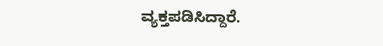ವ್ಯಕ್ತಪಡಿಸಿದ್ದಾರೆ.